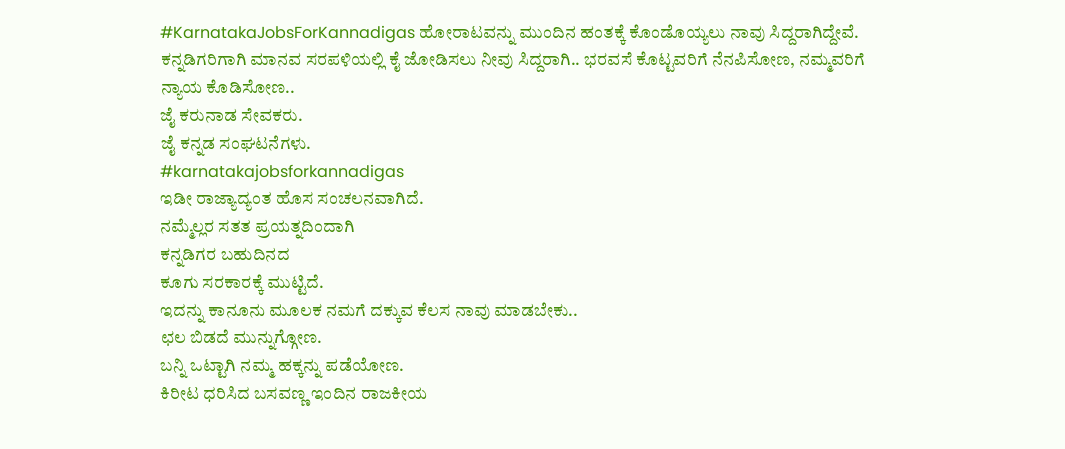#KarnatakaJobsForKannadigas ಹೋರಾಟವನ್ನು ಮುಂದಿನ ಹಂತಕ್ಕೆ ಕೊಂಡೊಯ್ಯಲು ನಾವು ಸಿದ್ದರಾಗಿದ್ದೇವೆ. ಕನ್ನಡಿಗರಿಗಾಗಿ ಮಾನವ ಸರಪಳಿಯಲ್ಲಿ ಕೈ ಜೋಡಿಸಲು ನೀವು ಸಿದ್ದರಾಗಿ.. ಭರವಸೆ ಕೊಟ್ಟವರಿಗೆ ನೆನಪಿಸೋಣ, ನಮ್ಮವರಿಗೆ ನ್ಯಾಯ ಕೊಡಿಸೋಣ..
ಜೈ ಕರುನಾಡ ಸೇವಕರು.
ಜೈ ಕನ್ನಡ ಸಂಘಟನೆಗಳು.
#karnatakajobsforkannadigas
ಇಡೀ ರಾಜ್ಯಾದ್ಯಂತ ಹೊಸ ಸಂಚಲನವಾಗಿದೆ.
ನಮ್ಮೆಲ್ಲರ ಸತತ ಪ್ರಯತ್ನದಿಂದಾಗಿ
ಕನ್ನಡಿಗರ ಬಹುದಿನದ
ಕೂಗು ಸರಕಾರಕ್ಕೆ ಮುಟ್ಟಿದೆ.
ಇದನ್ನು ಕಾನೂನು ಮೂಲಕ ನಮಗೆ ದಕ್ಕುವ ಕೆಲಸ ನಾವು ಮಾಡಬೇಕು..
ಛಲ ಬಿಡದೆ ಮುನ್ನುಗ್ಗೋಣ.
ಬನ್ನಿ ಒಟ್ಟಾಗಿ ನಮ್ಮ ಹಕ್ಕನ್ನು ಪಡೆಯೋಣ.
ಕಿರೀಟ ಧರಿಸಿದ ಬಸವಣ್ಣ ಇಂದಿನ ರಾಜಕೀಯ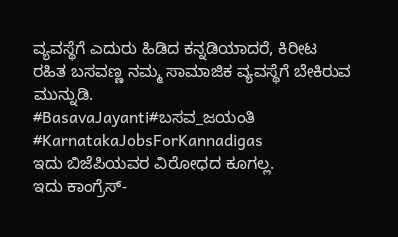ವ್ಯವಸ್ಥೆಗೆ ಎದುರು ಹಿಡಿದ ಕನ್ನಡಿಯಾದರೆ, ಕಿರೀಟ ರಹಿತ ಬಸವಣ್ಣ ನಮ್ಮ ಸಾಮಾಜಿಕ ವ್ಯವಸ್ಥೆಗೆ ಬೇಕಿರುವ ಮುನ್ನುಡಿ.
#BasavaJayanti#ಬಸವ_ಜಯಂತಿ
#KarnatakaJobsForKannadigas
ಇದು ಬಿಜೆಪಿಯವರ ವಿರೋಧದ ಕೂಗಲ್ಲ.
ಇದು ಕಾಂಗ್ರೆಸ್-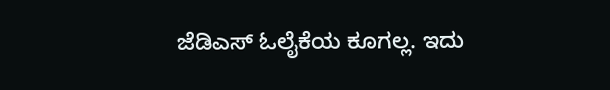ಜೆಡಿಎಸ್ ಓಲೈಕೆಯ ಕೂಗಲ್ಲ. ಇದು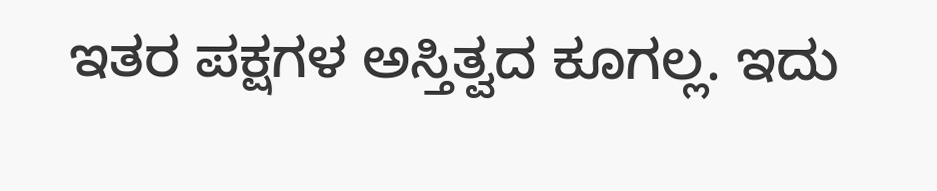ಇತರ ಪಕ್ಷಗಳ ಅಸ್ತಿತ್ವದ ಕೂಗಲ್ಲ. ಇದು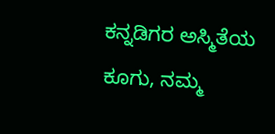ಕನ್ನಡಿಗರ ಅಸ್ಮಿತೆಯ ಕೂಗು, ನಮ್ಮ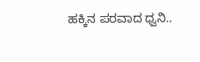ಹಕ್ಕಿನ ಪರವಾದ ಧ್ವನಿ..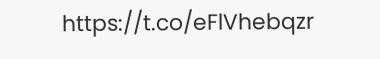https://t.co/eFlVhebqzr